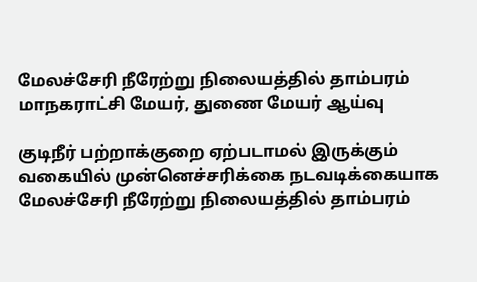மேலச்சேரி நீரேற்று நிலையத்தில் தாம்பரம் மாநகராட்சி மேயர், துணை மேயர் ஆய்வு

குடிநீர் பற்றாக்குறை ஏற்படாமல் இருக்கும் வகையில் முன்னெச்சரிக்கை நடவடிக்கையாக மேலச்சேரி நீரேற்று நிலையத்தில் தாம்பரம்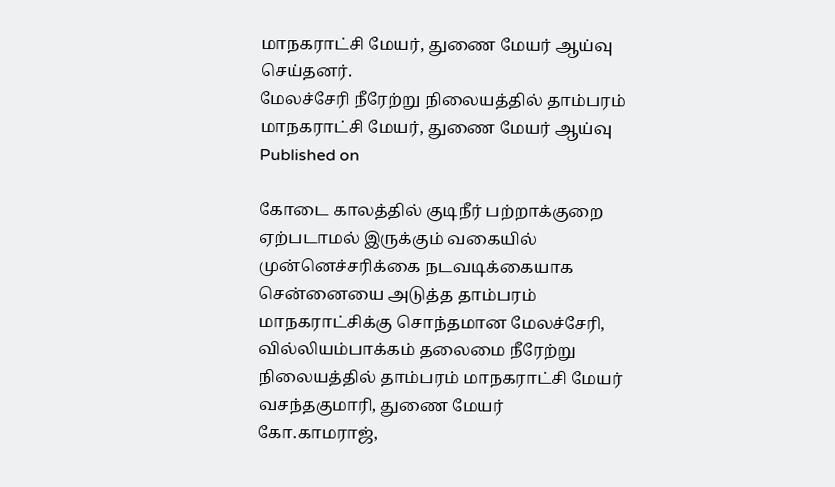மாநகராட்சி மேயர், துணை மேயர் ஆய்வு செய்தனர்.
மேலச்சேரி நீரேற்று நிலையத்தில் தாம்பரம் மாநகராட்சி மேயர், துணை மேயர் ஆய்வு
Published on

கோடை காலத்தில் குடிநீர் பற்றாக்குறை ஏற்படாமல் இருக்கும் வகையில் முன்னெச்சரிக்கை நடவடிக்கையாக சென்னையை அடுத்த தாம்பரம் மாநகராட்சிக்கு சொந்தமான மேலச்சேரி, வில்லியம்பாக்கம் தலைமை நீரேற்று நிலையத்தில் தாம்பரம் மாநகராட்சி மேயர் வசந்தகுமாரி, துணை மேயர் கோ.காமராஜ்,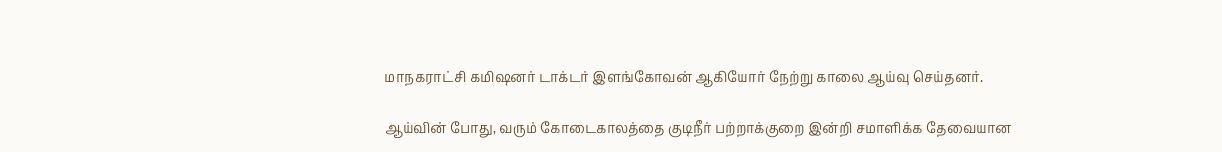மாநகராட்சி கமிஷனர் டாக்டர் இளங்கோவன் ஆகியோர் நேற்று காலை ஆய்வு செய்தனர்.

ஆய்வின் போது, வரும் கோடைகாலத்தை குடிநீர் பற்றாக்குறை இன்றி சமாளிக்க தேவையான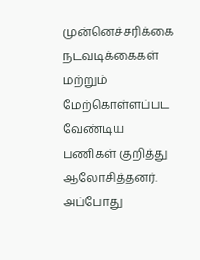முன்னெச்சரிக்கை நடவடிக்கைகள் மற்றும் மேற்கொள்ளப்பட வேண்டிய பணிகள் குறித்து ஆலோசித்தனர். அப்போது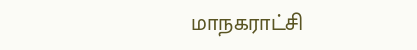மாநகராட்சி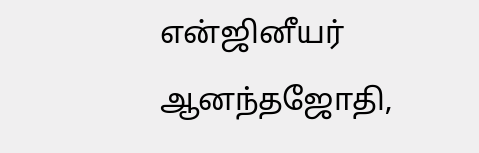என்ஜினீயர் ஆனந்தஜோதி,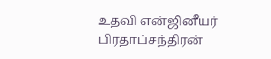உதவி என்ஜினீயர் பிரதாப்சந்திரன்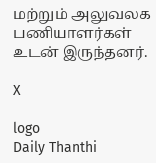மற்றும் அலுவலக பணியாளர்கள் உடன் இருந்தனர்.

X

logo
Daily Thanthi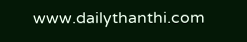www.dailythanthi.com